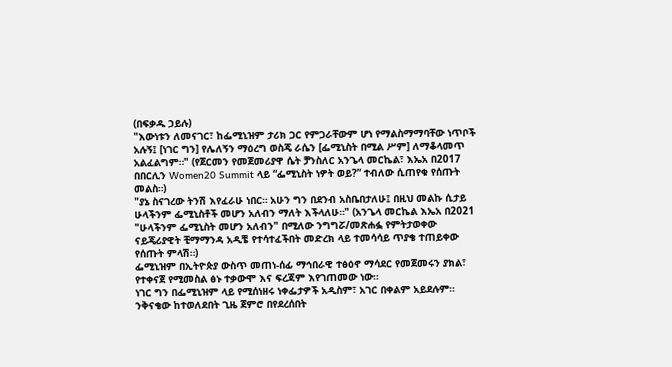(በፍቃዱ ኃይሉ)
"እውነቱን ለመናገር፣ ከፌሚኒዝም ታሪክ ጋር የምጋራቸውም ሆነ የማልስማማባቸው ነጥቦች አሉኝ፤ [ነገር ግን] የሌለኝን ማዕረግ ወስጄ ራሴን [ፌሚኒስት በሚል ሥም] ለማቆላመጥ አልፈልግም።" (የጀርመን የመጀመሪያዋ ሴት ቻንስለር አንጌላ መርኬል፣ እኤአ በ2017 በበርሊን Women20 Summit ላይ “ፌሚኒስት ነዎት ወይ?” ተብለው ሲጠየቁ የሰጡት መልስ።)
"ያኔ ስናገረው ትንሽ እየፈራሁ ነበር። አሁን ግን በደንብ አስቤበታለሁ፤ በዚህ መልኩ ሲታይ ሁላችንም ፌሚኒስቶች መሆን አለብን ማለት እችላለሁ።" (አንጌላ መርኬል እኤአ በ2021 "ሁላችንም ፌሚኒስት መሆን አለብን" በሚለው ንግግሯ/መጽሐፏ የምትታወቀው ናይጄሪያዊት ቺማማንዳ አዲቼ የተሳተፈችበት መድረክ ላይ ተመሳሳይ ጥያቄ ተጠይቀው የሰጡት ምላሽ።)
ፌሚኒዝም በኢትዮጵያ ውስጥ መጠነ-ሰፊ ማኅበራዊ ተፅዕኖ ማሳደር የመጀመሩን ያክል፣ የተቀናጀ የሚመስል ፅኑ ተቃውሞ እና ፍረጃም እየገጠመው ነው።
ነገር ግን በፌሚኒዝም ላይ የሚሰነዘሩ ነቀፌታዎች አዲስም፣ አገር በቀልም አይደሉም። ንቅናቄው ከተወለደበት ጊዜ ጀምሮ በየደረሰበት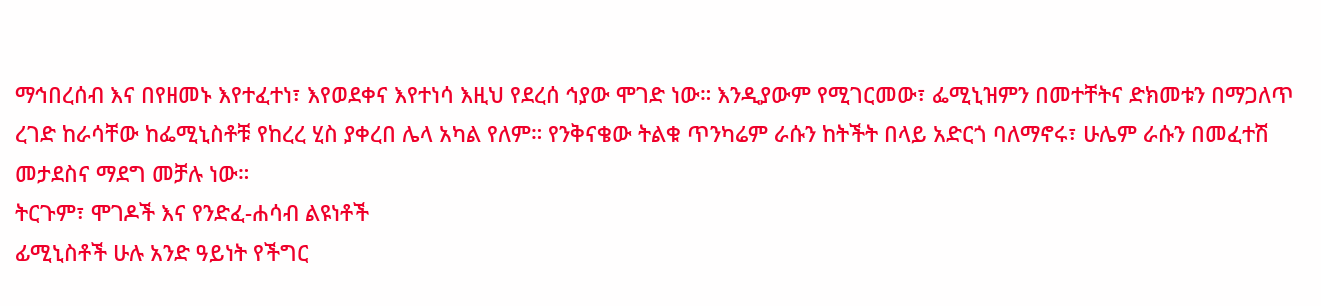ማኅበረሰብ እና በየዘመኑ እየተፈተነ፣ እየወደቀና እየተነሳ እዚህ የደረሰ ኅያው ሞገድ ነው። እንዲያውም የሚገርመው፣ ፌሚኒዝምን በመተቸትና ድክመቱን በማጋለጥ ረገድ ከራሳቸው ከፌሚኒስቶቹ የከረረ ሂስ ያቀረበ ሌላ አካል የለም። የንቅናቄው ትልቁ ጥንካሬም ራሱን ከትችት በላይ አድርጎ ባለማኖሩ፣ ሁሌም ራሱን በመፈተሽ መታደስና ማደግ መቻሉ ነው።
ትርጉም፣ ሞገዶች እና የንድፈ-ሐሳብ ልዩነቶች
ፊሚኒስቶች ሁሉ አንድ ዓይነት የችግር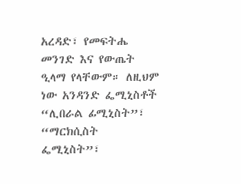አረዳድ፣ የመፍትሔ መንገድ እና የውጤት ዒላማ የላቸውም። ለዚህም ነው አንዳንድ ፌሚኒስቶች “ሊበራል ፊሚኒስት”፣ “ማርክሲስት ፌሚኒስት”፣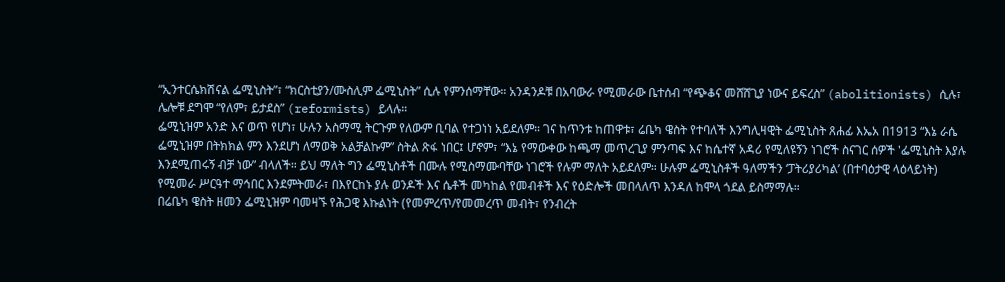“ኢንተርሴክሽናል ፌሚኒስት”፣ “ክርስቲያን/ሙስሊም ፌሚኒስት” ሲሉ የምንሰማቸው። አንዳንዶቹ በአባውራ የሚመራው ቤተሰብ “የጭቆና መሸሸጊያ ነውና ይፍረስ” (abolitionists) ሲሉ፣ ሌሎቹ ደግሞ “የለም፣ ይታደስ” (reformists) ይላሉ።
ፌሚኒዝም አንድ እና ወጥ የሆነ፣ ሁሉን አስማሚ ትርጉም የለውም ቢባል የተጋነነ አይደለም። ገና ከጥንቱ ከጠዋቱ፣ ሬቤካ ዌስት የተባለች እንግሊዛዊት ፌሚኒስት ጸሐፊ እኤአ በ1913 “እኔ ራሴ ፌሚኒዝም በትክክል ምን እንደሆነ ለማወቅ አልቻልኩም” ስትል ጽፋ ነበር፤ ሆኖም፣ “እኔ የማውቀው ከጫማ መጥረጊያ ምንጣፍ እና ከሴተኛ አዳሪ የሚለዩኝን ነገሮች ስናገር ሰዎች 'ፌሚኒስት እያሉ እንደሚጠሩኝ ብቻ ነው” ብላለች። ይህ ማለት ግን ፌሚኒስቶች በሙሉ የሚስማሙባቸው ነገሮች የሉም ማለት አይደለም። ሁሉም ፌሚኒስቶች ዓለማችን ‘ፓትሪያሪካል’ (በተባዕታዊ ላዕላይነት) የሚመራ ሥርዓተ ማኅበር እንደምትመራ፣ በእየርከኑ ያሉ ወንዶች እና ሴቶች መካከል የመብቶች እና የዕድሎች መበላለጥ እንዳለ ከሞላ ጎደል ይስማማሉ።
በሬቤካ ዌስት ዘመን ፌሚኒዝም ባመዛኙ የሕጋዊ እኩልነት (የመምረጥ/የመመረጥ መብት፣ የንብረት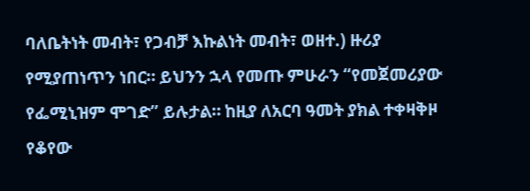ባለቤትነት መብት፣ የጋብቻ እኩልነት መብት፣ ወዘተ.) ዙሪያ የሚያጠነጥን ነበር። ይህንን ኋላ የመጡ ምሁራን “የመጀመሪያው የፌሚኒዝም ሞገድ” ይሉታል። ከዚያ ለአርባ ዓመት ያክል ተቀዛቅዞ የቆየው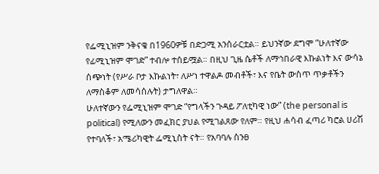የፌሚኒዝም ንቅናቄ በ1960ዎቹ በድጋሚ አንሰራርቷል። ይህንኛው ደግሞ “ሁለተኛው የፊሚኒዝም ሞገድ” ተብሎ ተሰይሟል። በዚህ ጊዜ ሴቶች ለማኅበራዊ እኩልነት እና ውሳኔ ሰጭነት (የሥራ ቦታ እኩልነት፣ ለሥነ ተዋልዶ መብቶች፣ እና የቤት ውስጥ ጥቃቶችን ለማስቆም ለመሳሰሉት) ታግለዋል።
ሁለተኛውን የፌሚኒዝም ሞገድ “የግላችን ጉዳይ ፖለቲካዊ ነው” (the personal is political) የሚለውን መፈክር ያህል የሚገልጸው የለም። የዚህ ሐሳብ ፈጣሪ ካሮል ሀሪሽ የተባለች፣ አሜሪካዊት ፌሚኒስት ናት። የአባባሉ ስንፀ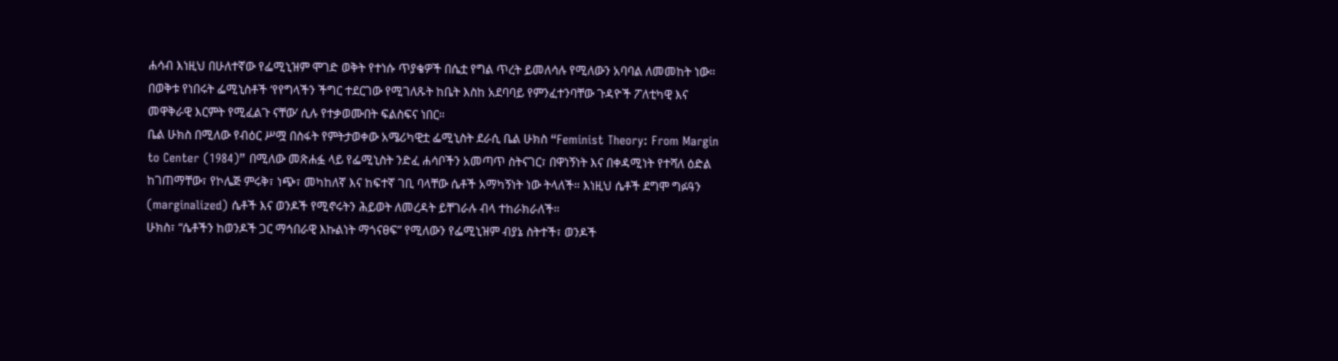ሐሳብ እነዚህ በሁለተኛው የፌሚኒዝም ሞገድ ወቅት የተነሱ ጥያቄዎች በሴቷ የግል ጥረት ይመለሳሉ የሚለውን አባባል ለመመከት ነው። በወቅቱ የነበሩት ፌሚኒስቶች ‘የየግላችን ችግር ተደርገው የሚገለጹት ከቤት እስከ አደባባይ የምንፈተንባቸው ጉዳዮች ፖለቲካዊ እና መዋቅራዊ እርምት የሚፈልጉ ናቸው’ ሲሉ የተቃወሙበት ፍልስፍና ነበር።
ቤል ሁክስ በሚለው የብዕር ሥሟ በስፋት የምትታወቀው አሜሪካዊቷ ፌሚኒስት ደራሲ ቤል ሁክስ “Feminist Theory: From Margin to Center (1984)” በሚለው መጽሐፏ ላይ የፌሚኒስት ንድፈ ሐሳቦችን አመጣጥ ስትናገር፣ በዋነኝነት እና በቀዳሚነት የተሻለ ዕድል ከገጠማቸው፣ የኮሌጅ ምሩቅ፣ ነጭ፣ መካከለኛ እና ከፍተኛ ገቢ ባላቸው ሴቶች አማካኝነት ነው ትላለች። እነዚህ ሴቶች ደግሞ ግፉዓን (marginalized) ሴቶች እና ወንዶች የሚኖሩትን ሕይወት ለመረዳት ይቸገራሉ ብላ ተከራክራለች።
ሁክስ፣ “ሴቶችን ከወንዶች ጋር ማኅበራዊ እኩልነት ማጎናፀፍ” የሚለውን የፌሚኒዝም ብያኔ ስትተች፣ ወንዶች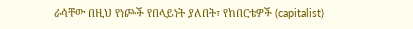ራሳቸው በዚህ የነጮች የበላይነት ያለበት፣ የከበርቴዎች (capitalist)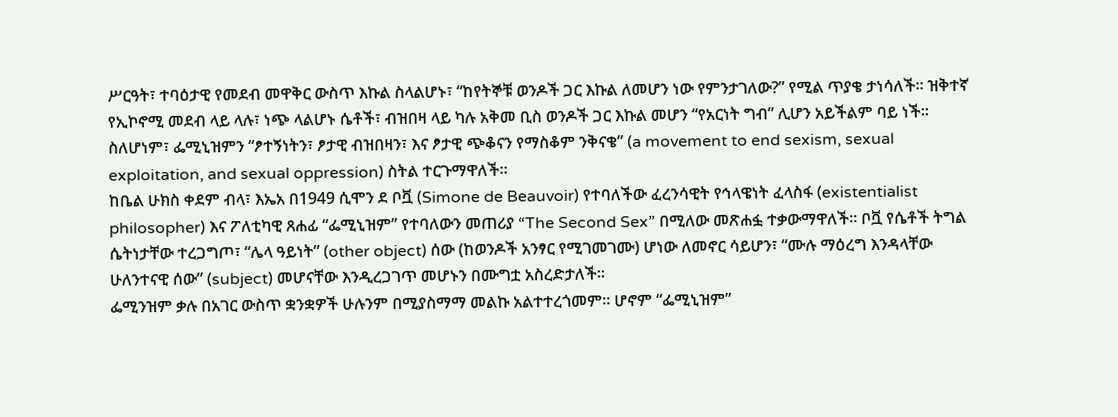ሥርዓት፣ ተባዕታዊ የመደብ መዋቅር ውስጥ እኩል ስላልሆኑ፣ “ከየትኞቹ ወንዶች ጋር እኩል ለመሆን ነው የምንታገለው?” የሚል ጥያቄ ታነሳለች። ዝቅተኛ የኢኮኖሚ መደብ ላይ ላሉ፣ ነጭ ላልሆኑ ሴቶች፣ ብዝበዛ ላይ ካሉ አቅመ ቢስ ወንዶች ጋር እኩል መሆን “የአርነት ግብ” ሊሆን አይችልም ባይ ነች። ስለሆነም፣ ፌሚኒዝምን “ፆተኝነትን፣ ፆታዊ ብዝበዛን፣ እና ፆታዊ ጭቆናን የማስቆም ንቅናቄ” (a movement to end sexism, sexual exploitation, and sexual oppression) ስትል ተርጉማዋለች።
ከቤል ሁክስ ቀደም ብላ፣ እኤአ በ1949 ሲሞን ደ ቦቯ (Simone de Beauvoir) የተባለችው ፈረንሳዊት የኅላዌነት ፈላስፋ (existentialist philosopher) እና ፖለቲካዊ ጸሐፊ “ፌሚኒዝም” የተባለውን መጠሪያ “The Second Sex” በሚለው መጽሐፏ ተቃውማዋለች። ቦቯ የሴቶች ትግል ሴትነታቸው ተረጋግጦ፣ “ሌላ ዓይነት” (other object) ሰው (ከወንዶች አንፃር የሚገመገሙ) ሆነው ለመኖር ሳይሆን፣ “ሙሉ ማዕረግ እንዳላቸው ሁለንተናዊ ሰው” (subject) መሆናቸው እንዲረጋገጥ መሆኑን በሙግቷ አስረድታለች።
ፌሚንዝም ቃሉ በአገር ውስጥ ቋንቋዎች ሁሉንም በሚያስማማ መልኩ አልተተረጎመም። ሆኖም “ፌሚኒዝም”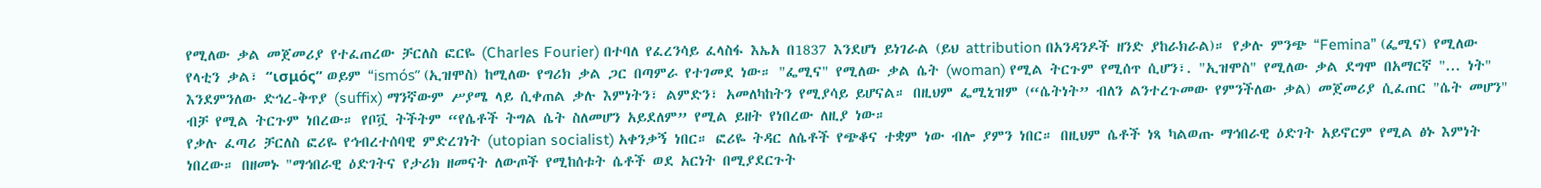የሚለው ቃል መጀመሪያ የተፈጠረው ቻርለስ ፎርዬ (Charles Fourier) በተባለ የፈረንሳይ ፈላስፋ እኤአ በ1837 እንደሆነ ይነገራል (ይህ attribution በአንዳንዶች ዘንድ ያከራክራል)። የቃሉ ምንጭ “Femina” (ፌሚና) የሚለው የላቲን ቃል፣ “ισμός” ወይም “ismós” (ኢዝሞስ) ከሚለው የግሪክ ቃል ጋር በጣምራ የተገመደ ነው። "ፌሚና" የሚለው ቃል ሴት (woman) የሚል ትርጉም የሚሰጥ ሲሆን፣. "ኢዝሞስ" የሚለው ቃል ደግሞ በአማርኛ "... ነት" እንደምንለው ድኅረ-ቅጥያ (suffix) ማንኛውም ሥያሜ ላይ ሲቀጠል ቃሉ እምነትን፣ ልምድን፣ አመለካከትን የሚያሳይ ይሆናል። በዚህም ፌሚኒዝም (“ሴትነት” ብለን ልንተረጉመው የምንችለው ቃል) መጀመሪያ ሲፈጠር "ሴት መሆን" ብቻ የሚል ትርጉም ነበረው። የቦቯ ትችትም “የሴቶች ትግል ሴት ስለመሆን አይደለም” የሚል ይዘት የነበረው ለዚያ ነው።
የቃሉ ፈጣሪ ቻርለስ ፎሪዬ የኅብረተሰባዊ ምድረገነት (utopian socialist) አቀንቃኝ ነበር። ፎሪዬ ትዳር ለሴቶች የጭቆና ተቋም ነው ብሎ ያምን ነበር። በዚህም ሴቶች ነጻ ካልወጡ ማኅበራዊ ዕድገት አይኖርም የሚል ፅኑ እምነት ነበረው። በዘመኑ "ማኅበራዊ ዕድገትና የታሪክ ዘመናት ለውጦች የሚከሰቱት ሴቶች ወደ አርነት በሚያደርጉት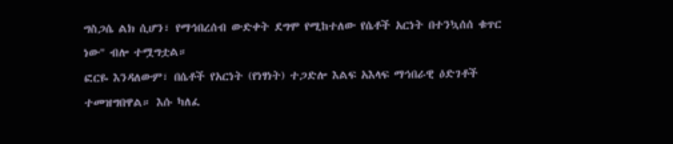ግስጋሴ ልክ ሲሆን፣ የማኅበረሰብ ውድቀት ደግሞ የሚከተለው የሴቶች አርነት በተንኳሰሰ ቁጥር ነው" ብሎ ተሟግቷል።
ፎርዬ እንዳለውም፣ በሴቶች የአርነት (የነፃነት) ተጋድሎ እልፍ አእላፍ ማኅበራዊ ዕድገቶች ተመዝግበዋል። እሱ ካለፈ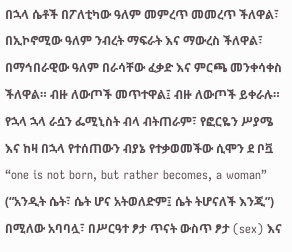በኋላ ሴቶች በፖለቲካው ዓለም መምረጥ መመረጥ ችለዋል፣ በኢኮኖሚው ዓለም ንብረት ማፍራት እና ማውረስ ችለዋል፣ በማኅበራዊው ዓለም በራሳቸው ፈቃድ እና ምርጫ መንቀሳቀስ ችለዋል። ብዙ ለውጦች መጥተዋል፤ ብዙ ለውጦች ይቀራሉ።
የኋላ ኋላ ራሷን ፌሚኒስት ብላ ብትጠራም፣ የፎርዬን ሥያሜ እና ከዛ በኋላ የተሰጠውን ብያኔ የተቃወመችው ሲሞን ደ ቦቯ “one is not born, but rather becomes, a woman” (“አንዲት ሴት፣ ሴት ሆና አትወለድም፤ ሴት ትሆናለች እንጂ”) በሚለው አባባሏ፣ በሥርዓተ ፆታ ጥናት ውስጥ ፆታ (sex) እና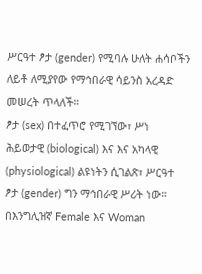ሥርዓተ ፆታ (gender) የሚባሉ ሁለት ሐሳቦችን ለይቶ ለሚያየው የማኅበራዊ ሳይንስ አረዳድ መሠረት ጥላለች።
ፆታ (sex) በተፈጥሮ የሚገኘው፣ ሥነ ሕይወታዊ (biological) እና እና አካላዊ (physiological) ልዩነትን ሲገልጽ፣ ሥርዓተ ፆታ (gender) ግን ማኅበራዊ ሥሪት ነው። በእንግሊዝኛ Female እና Woman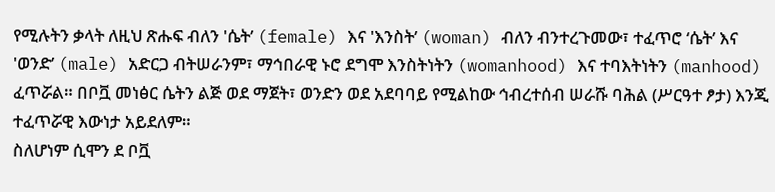የሚሉትን ቃላት ለዚህ ጽሑፍ ብለን 'ሴት’ (female) እና 'እንስት’ (woman) ብለን ብንተረጉመው፣ ተፈጥሮ ‘ሴት’ እና 'ወንድ’ (male) አድርጋ ብትሠራንም፣ ማኅበራዊ ኑሮ ደግሞ እንስትነትን (womanhood) እና ተባእትነትን (manhood) ፈጥሯል። በቦቯ መነፅር ሴትን ልጅ ወደ ማጀት፣ ወንድን ወደ አደባባይ የሚልከው ኅብረተሰብ ሠራሹ ባሕል (ሥርዓተ ፆታ) እንጂ ተፈጥሯዊ እውነታ አይደለም።
ስለሆነም ሲሞን ደ ቦቯ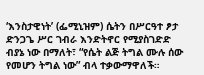‘እንስታዊነት’ (ፌሚኒዝም) ሴትን በሥርዓተ ፆታ ድንጋጌ ሥር ገብራ እንድትኖር የሚያስገድድ ብያኔ ነው በማለት፣ “የሴት ልጅ ትግል ሙሉ ሰው የመሆን ትግል ነው” ብላ ተቃውማዋለች።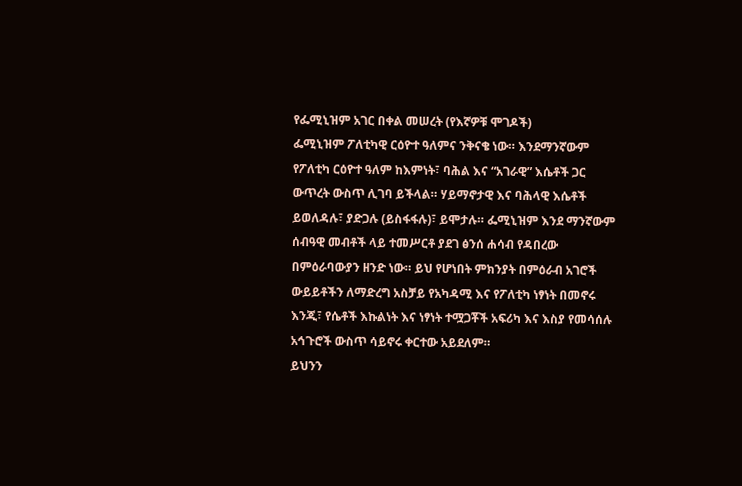የፌሚኒዝም አገር በቀል መሠረት (የእኛዎቹ ሞገዶች)
ፌሚኒዝም ፖለቲካዊ ርዕዮተ ዓለምና ንቅናቄ ነው። እንደማንኛውም የፖለቲካ ርዕዮተ ዓለም ከእምነት፣ ባሕል እና “አገራዊ” እሴቶች ጋር ውጥረት ውስጥ ሊገባ ይችላል። ሃይማኖታዊ እና ባሕላዊ እሴቶች ይወለዳሉ፣ ያድጋሉ (ይስፋፋሉ)፣ ይሞታሉ። ፌሚኒዝም እንደ ማንኛውም ሰብዓዊ መብቶች ላይ ተመሥርቶ ያደገ ፅንሰ ሐሳብ የዳበረው በምዕራባውያን ዘንድ ነው። ይህ የሆነበት ምክንያት በምዕራብ አገሮች ውይይቶችን ለማድረግ አስቻይ የአካዳሚ እና የፖለቲካ ነፃነት በመኖሩ እንጂ፣ የሴቶች እኩልነት እና ነፃነት ተሟጋቾች አፍሪካ እና እስያ የመሳሰሉ አኅጉሮች ውስጥ ሳይኖሩ ቀርተው አይደለም።
ይህንን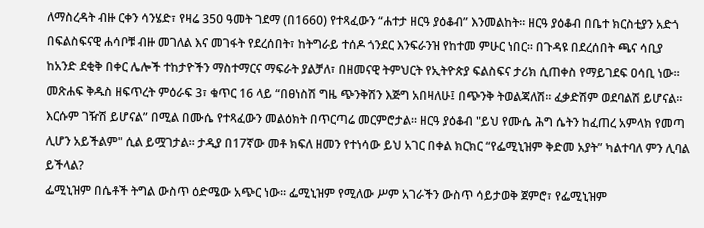ለማስረዳት ብዙ ርቀን ሳንሄድ፣ የዛሬ 350 ዓመት ገደማ (በ1660) የተጻፈውን “ሐተታ ዘርዓ ያዕቆብ” እንመልከት። ዘርዓ ያዕቆብ በቤተ ክርስቲያን አድጎ በፍልስፍናዊ ሐሳቦቹ ብዙ መገለል እና መገፋት የደረሰበት፣ ከትግራይ ተሰዶ ጎንደር እንፍራንዝ የከተመ ምሁር ነበር። በጉዳዩ በደረሰበት ጫና ሳቢያ ከአንድ ደቂቅ በቀር ሌሎች ተከታዮችን ማስተማርና ማፍራት ያልቻለ፣ በዘመናዊ ትምህርት የኢትዮጵያ ፍልስፍና ታሪክ ሲጠቀስ የማይገደፍ ዐሳቢ ነው።
መጽሐፍ ቅዱስ ዘፍጥረት ምዕራፍ 3፣ ቁጥር 16 ላይ “በፀነስሽ ግዜ ጭንቅሽን እጅግ አበዛለሁ፤ በጭንቅ ትወልጃለሽ፡፡ ፈቃድሽም ወደባልሽ ይሆናል፡፡ እርሱም ገዥሽ ይሆናል” በሚል በሙሴ የተጻፈውን መልዕክት በጥርጣሬ መርምሮታል። ዘርዓ ያዕቆብ "ይህ የሙሴ ሕግ ሴትን ከፈጠረ አምላክ የመጣ ሊሆን አይችልም" ሲል ይሟገታል። ታዲያ በ17ኛው መቶ ክፍለ ዘመን የተነሳው ይህ አገር በቀል ክርክር “የፌሚኒዝም ቅድመ አያት” ካልተባለ ምን ሊባል ይችላል?
ፌሚኒዝም በሴቶች ትግል ውስጥ ዕድሜው አጭር ነው። ፌሚኒዝም የሚለው ሥም አገራችን ውስጥ ሳይታወቅ ጀምሮ፣ የፌሚኒዝም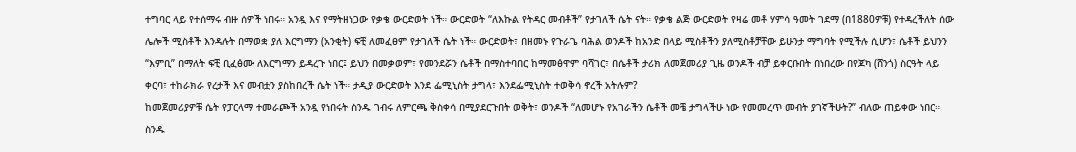ተግባር ላይ የተሰማሩ ብዙ ሰዎች ነበሩ። አንዷ እና የማትዘነጋው የቃቄ ውርድወት ነች። ውርድወት “ለእኩል የትዳር መብቶች” የታገለች ሴት ናት። የቃቄ ልጅ ውርድወት የዛሬ መቶ ሃምሳ ዓመት ገደማ (በ1880ዎቹ) የተዳረችለት ሰው ሌሎች ሚስቶች እንዳሉት በማወቋ ያለ እርግማን (አንቂት) ፍቺ ለመፈፀም የታገለች ሴት ነች። ውርድወት፣ በዘመኑ የጉራጌ ባሕል ወንዶች ከአንድ በላይ ሚስቶችን ያለሚስቶቻቸው ይሁንታ ማግባት የሚችሉ ሲሆን፣ ሴቶች ይህንን “እምቢ” በማለት ፍቺ ቢፈፅሙ ለእርግማን ይዳረጉ ነበር፤ ይህን በመቃወም፣ የመንደሯን ሴቶች በማስተባበር ከማመፅዋም ባሻገር፣ በሴቶች ታሪክ ለመጀመሪያ ጊዜ ወንዶች ብቻ ይቀርቡበት በነበረው በየጆካ (ሸንጎ) ስርዓት ላይ ቀርባ፣ ተከራክራ የረታች እና መብቷን ያስከበረች ሴት ነች። ታዲያ ውርድወት እንደ ፌሚኒስት ታግላ፣ እንደፌሚኒስት ተወቅሳ ኖረች አትሉም?
ከመጀመሪያዎቹ ሴት የፓርላማ ተመራጮች አንዷ የነበሩት ስንዱ ገብሩ ለምርጫ ቅስቀሳ በሚያደርጉበት ወቅት፣ ወንዶች “ለመሆኑ የአገራችን ሴቶች መቼ ታግላችሁ ነው የመመረጥ መብት ያገኛችሁት?” ብለው ጠይቀው ነበር። ስንዱ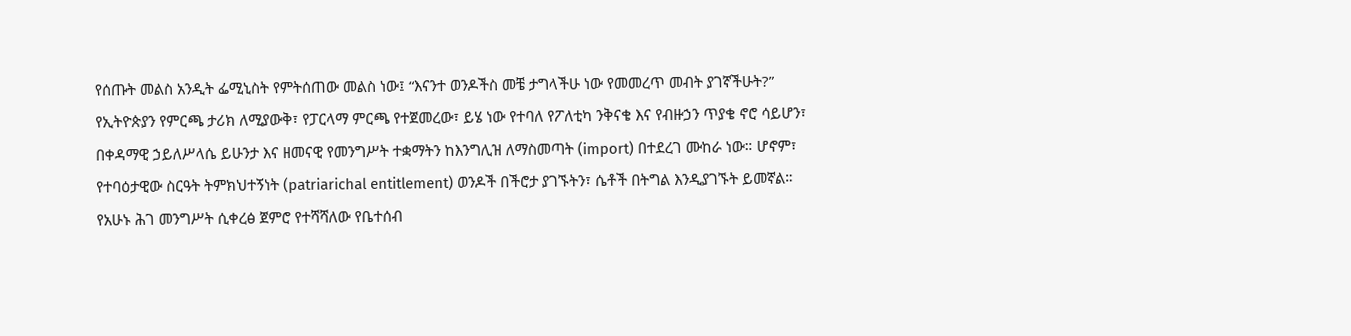የሰጡት መልስ አንዲት ፌሚኒስት የምትሰጠው መልስ ነው፤ “እናንተ ወንዶችስ መቼ ታግላችሁ ነው የመመረጥ መብት ያገኛችሁት?” የኢትዮጵያን የምርጫ ታሪክ ለሚያውቅ፣ የፓርላማ ምርጫ የተጀመረው፣ ይሄ ነው የተባለ የፖለቲካ ንቅናቄ እና የብዙኃን ጥያቄ ኖሮ ሳይሆን፣ በቀዳማዊ ኃይለሥላሴ ይሁንታ እና ዘመናዊ የመንግሥት ተቋማትን ከእንግሊዝ ለማስመጣት (import) በተደረገ ሙከራ ነው። ሆኖም፣ የተባዕታዊው ስርዓት ትምክህተኝነት (patriarichal entitlement) ወንዶች በችሮታ ያገኙትን፣ ሴቶች በትግል እንዲያገኙት ይመኛል።
የአሁኑ ሕገ መንግሥት ሲቀረፅ ጀምሮ የተሻሻለው የቤተሰብ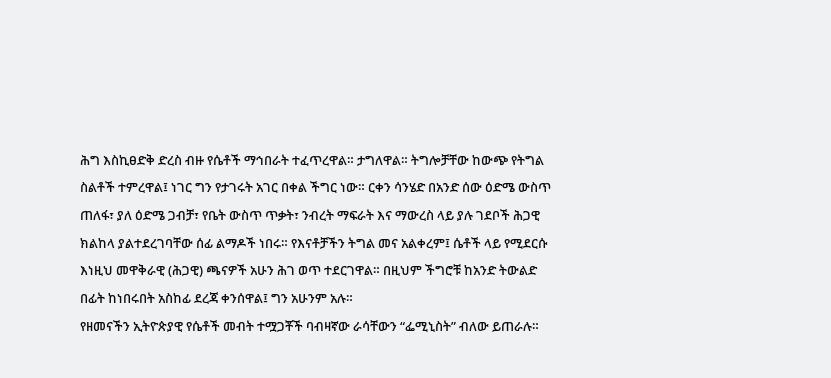ሕግ እስኪፀድቅ ድረስ ብዙ የሴቶች ማኅበራት ተፈጥረዋል። ታግለዋል። ትግሎቻቸው ከውጭ የትግል ስልቶች ተምረዋል፤ ነገር ግን የታገሩት አገር በቀል ችግር ነው። ርቀን ሳንሄድ በአንድ ሰው ዕድሜ ውስጥ ጠለፋ፣ ያለ ዕድሜ ጋብቻ፣ የቤት ውስጥ ጥቃት፣ ንብረት ማፍራት እና ማውረስ ላይ ያሉ ገደቦች ሕጋዊ ክልከላ ያልተደረገባቸው ሰፊ ልማዶች ነበሩ። የእናቶቻችን ትግል መና አልቀረም፤ ሴቶች ላይ የሚደርሱ እነዚህ መዋቅራዊ (ሕጋዊ) ጫናዎች አሁን ሕገ ወጥ ተደርገዋል። በዚህም ችግሮቹ ከአንድ ትውልድ በፊት ከነበሩበት አስከፊ ደረጃ ቀንሰዋል፤ ግን አሁንም አሉ።
የዘመናችን ኢትዮጵያዊ የሴቶች መብት ተሟጋቾች ባብዛኛው ራሳቸውን “ፌሚኒስት” ብለው ይጠራሉ።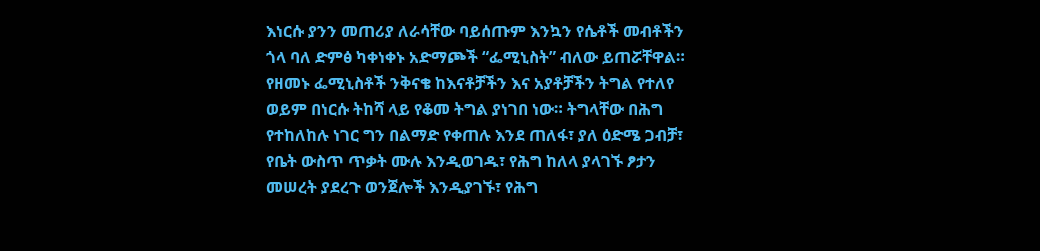እነርሱ ያንን መጠሪያ ለራሳቸው ባይሰጡም እንኳን የሴቶች መብቶችን ጎላ ባለ ድምፅ ካቀነቀኑ አድማጮች “ፌሚኒስት” ብለው ይጠሯቸዋል።
የዘመኑ ፌሚኒስቶች ንቅናቄ ከእናቶቻችን እና አያቶቻችን ትግል የተለየ ወይም በነርሱ ትከሻ ላይ የቆመ ትግል ያነገበ ነው። ትግላቸው በሕግ የተከለከሉ ነገር ግን በልማድ የቀጠሉ እንደ ጠለፋ፣ ያለ ዕድሜ ጋብቻ፣ የቤት ውስጥ ጥቃት ሙሉ እንዲወገዱ፣ የሕግ ከለላ ያላገኙ ፆታን መሠረት ያደረጉ ወንጀሎች እንዲያገኙ፣ የሕግ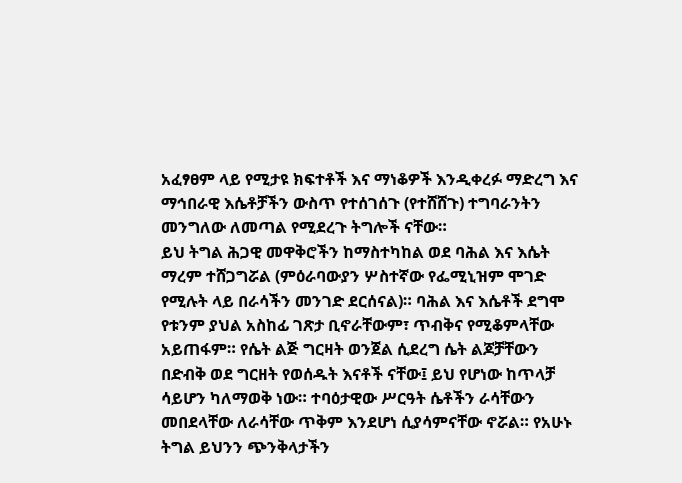አፈፃፀም ላይ የሚታዩ ክፍተቶች እና ማነቆዎች እንዲቀረፉ ማድረግ እና ማኅበራዊ እሴቶቻችን ውስጥ የተሰገሰጉ (የተሸሸጉ) ተግባራንትን መንግለው ለመጣል የሚደረጉ ትግሎች ናቸው።
ይህ ትግል ሕጋዊ መዋቅሮችን ከማስተካከል ወደ ባሕል እና እሴት ማረም ተሸጋግሯል (ምዕራባውያን ሦስተኛው የፌሚኒዝም ሞገድ የሚሉት ላይ በራሳችን መንገድ ደርሰናል)። ባሕል እና እሴቶች ደግሞ የቱንም ያህል አስከፊ ገጽታ ቢኖራቸውም፣ ጥብቅና የሚቆምላቸው አይጠፋም። የሴት ልጅ ግርዛት ወንጀል ሲደረግ ሴት ልጆቻቸውን በድብቅ ወደ ግርዘት የወሰዱት እናቶች ናቸው፤ ይህ የሆነው ከጥላቻ ሳይሆን ካለማወቅ ነው። ተባዕታዊው ሥርዓት ሴቶችን ራሳቸውን መበደላቸው ለራሳቸው ጥቅም እንደሆነ ሲያሳምናቸው ኖሯል። የአሁኑ ትግል ይህንን ጭንቅላታችን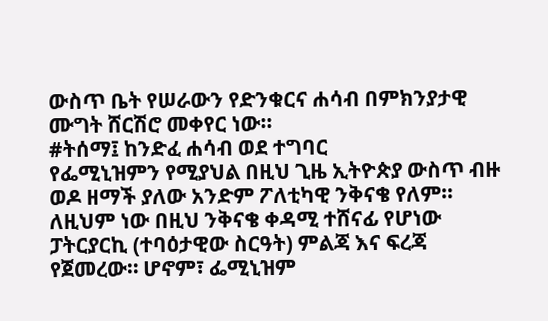ውስጥ ቤት የሠራውን የድንቁርና ሐሳብ በምክንያታዊ ሙግት ሸርሽሮ መቀየር ነው።
#ትሰማ፤ ከንድፈ ሐሳብ ወደ ተግባር
የፌሚኒዝምን የሚያህል በዚህ ጊዜ ኢትዮጵያ ውስጥ ብዙ ወዶ ዘማች ያለው አንድም ፖለቲካዊ ንቅናቄ የለም። ለዚህም ነው በዚህ ንቅናቄ ቀዳሚ ተሸናፊ የሆነው ፓትርያርኪ (ተባዕታዊው ስርዓት) ምልጃ እና ፍረጃ የጀመረው። ሆኖም፣ ፌሚኒዝም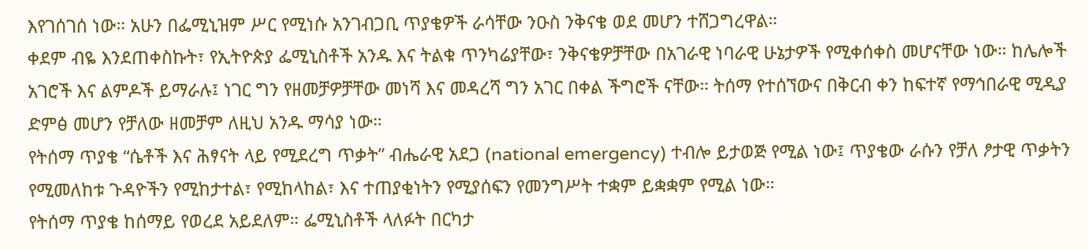እየገሰገሰ ነው። አሁን በፌሚኒዝም ሥር የሚነሱ አንገብጋቢ ጥያቄዎች ራሳቸው ንዑስ ንቅናቄ ወደ መሆን ተሸጋግረዋል።
ቀደም ብዬ እንደጠቀስኩት፣ የኢትዮጵያ ፌሚኒስቶች አንዱ እና ትልቁ ጥንካሬያቸው፣ ንቅናቄዎቻቸው በአገራዊ ነባራዊ ሁኔታዎች የሚቀሰቀስ መሆናቸው ነው። ከሌሎች አገሮች እና ልምዶች ይማራሉ፤ ነገር ግን የዘመቻዎቻቸው መነሻ እና መዳረሻ ግን አገር በቀል ችግሮች ናቸው። ትሰማ የተሰኘውና በቅርብ ቀን ከፍተኛ የማኅበራዊ ሚዲያ ድምፅ መሆን የቻለው ዘመቻም ለዚህ አንዱ ማሳያ ነው።
የትሰማ ጥያቄ “ሴቶች እና ሕፃናት ላይ የሚደረግ ጥቃት” ብሔራዊ አደጋ (national emergency) ተብሎ ይታወጅ የሚል ነው፤ ጥያቄው ራሱን የቻለ ፆታዊ ጥቃትን የሚመለከቱ ጉዳዮችን የሚከታተል፣ የሚከላከል፣ እና ተጠያቂነትን የሚያሰፍን የመንግሥት ተቋም ይቋቋም የሚል ነው።
የትሰማ ጥያቄ ከሰማይ የወረደ አይደለም። ፌሚኒስቶች ላለፉት በርካታ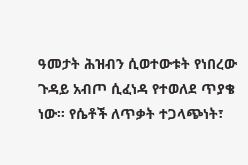ዓመታት ሕዝብን ሲወተውቱት የነበረው ጉዳይ አብጦ ሲፈነዳ የተወለደ ጥያቄ ነው። የሴቶች ለጥቃት ተጋላጭነት፣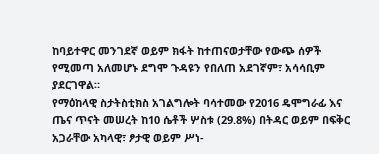ከባይተዋር መንገደኛ ወይም ክፋት ከተጠናወታቸው የውጭ ሰዎች የሚመጣ አለመሆኑ ደግሞ ጉዳዩን የበለጠ አደገኛም፣ አሳሳቢም ያደርገዋል።
የማዕከላዊ ስታትስቲክስ አገልግሎት ባሳተመው የ2016 ዴሞግራፊ እና ጤና ጥናት መሠረት ከ10 ሴቶች ሦስቱ (29.8%) በትዳር ወይም በፍቅር አጋራቸው አካላዊ፣ ፆታዊ ወይም ሥነ-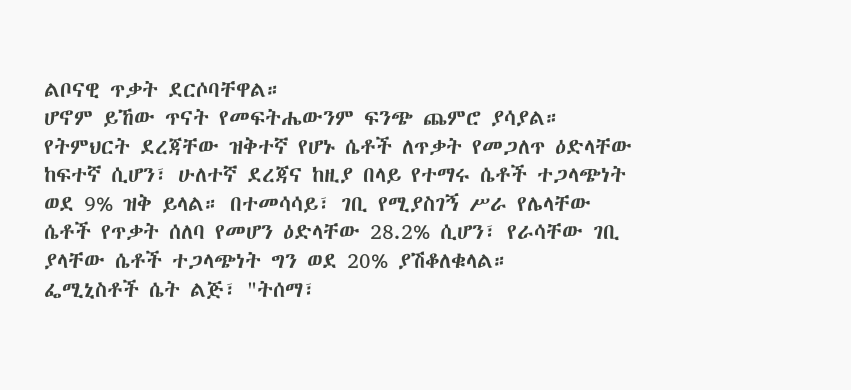ልቦናዊ ጥቃት ደርሶባቸዋል።
ሆኖም ይኸው ጥናት የመፍትሔውንም ፍንጭ ጨምሮ ያሳያል። የትምህርት ደረጃቸው ዝቅተኛ የሆኑ ሴቶች ለጥቃት የመጋለጥ ዕድላቸው ከፍተኛ ሲሆን፣ ሁለተኛ ደረጃና ከዚያ በላይ የተማሩ ሴቶች ተጋላጭነት ወደ 9% ዝቅ ይላል። በተመሳሳይ፣ ገቢ የሚያስገኝ ሥራ የሌላቸው ሴቶች የጥቃት ሰለባ የመሆን ዕድላቸው 28.2% ሲሆን፣ የራሳቸው ገቢ ያላቸው ሴቶች ተጋላጭነት ግን ወደ 20% ያሽቆለቁላል።
ፌሚኒስቶች ሴት ልጅ፣ "ትሰማ፣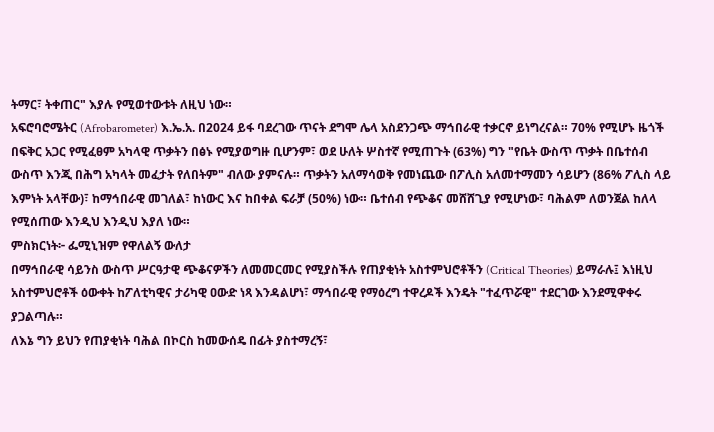ትማር፣ ትቀጠር" እያሉ የሚወተውቱት ለዚህ ነው።
አፍሮባሮሜትር (Afrobarometer) እ.ኤ.አ. በ2024 ይፋ ባደረገው ጥናት ደግሞ ሌላ አስደንጋጭ ማኅበራዊ ተቃርኖ ይነግረናል። 70% የሚሆኑ ዜጎች በፍቅር አጋር የሚፈፀም አካላዊ ጥቃትን በፅኑ የሚያወግዙ ቢሆንም፣ ወደ ሁለት ሦስተኛ የሚጠጉት (63%) ግን "የቤት ውስጥ ጥቃት በቤተሰብ ውስጥ እንጂ በሕግ አካላት መፈታት የለበትም" ብለው ያምናሉ። ጥቃትን አለማሳወቅ የመነጨው በፖሊስ አለመተማመን ሳይሆን (86% ፖሊስ ላይ እምነት አላቸው)፣ ከማኅበራዊ መገለል፣ ከነውር እና ከበቀል ፍራቻ (50%) ነው። ቤተሰብ የጭቆና መሸሸጊያ የሚሆነው፣ ባሕልም ለወንጀል ከለላ የሚሰጠው እንዲህ እንዲህ እያለ ነው።
ምስክርነት፦ ፌሚኒዝም የዋለልኝ ውለታ
በማኅበራዊ ሳይንስ ውስጥ ሥርዓታዊ ጭቆናዎችን ለመመርመር የሚያስችሉ የጠያቂነት አስተምህሮቶችን (Critical Theories) ይማራሉ፤ እነዚህ አስተምህሮቶች ዕውቀት ከፖለቲካዊና ታሪካዊ ዐውድ ነጻ እንዳልሆነ፣ ማኅበራዊ የማዕረግ ተዋረዶች እንዴት "ተፈጥሯዊ" ተደርገው እንደሚዋቀሩ ያጋልጣሉ።
ለእኔ ግን ይህን የጠያቂነት ባሕል በኮርስ ከመውሰዴ በፊት ያስተማረኝ፣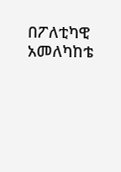በፖለቲካዊ አመለካከቴ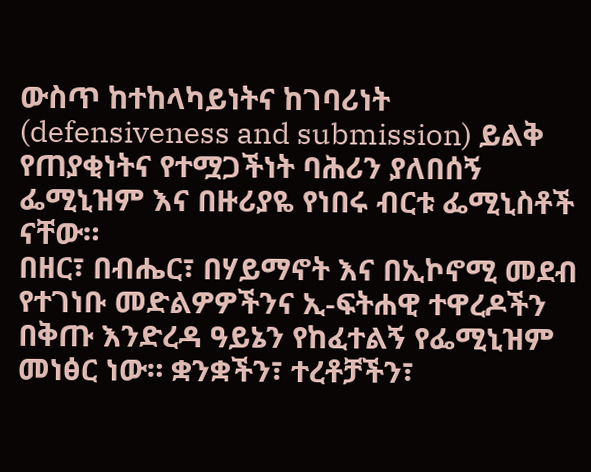ውስጥ ከተከላካይነትና ከገባሪነት (defensiveness and submission) ይልቅ የጠያቂነትና የተሟጋችነት ባሕሪን ያለበሰኝ ፌሚኒዝም እና በዙሪያዬ የነበሩ ብርቱ ፌሚኒስቶች ናቸው።
በዘር፣ በብሔር፣ በሃይማኖት እና በኢኮኖሚ መደብ የተገነቡ መድልዎዎችንና ኢ-ፍትሐዊ ተዋረዶችን በቅጡ እንድረዳ ዓይኔን የከፈተልኝ የፌሚኒዝም መነፅር ነው። ቋንቋችን፣ ተረቶቻችን፣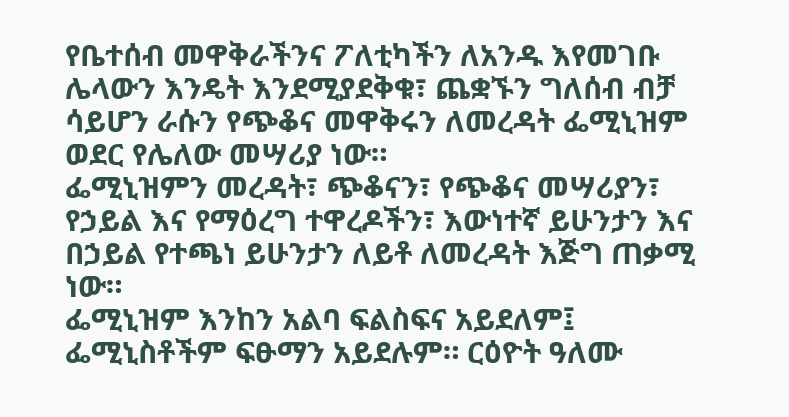የቤተሰብ መዋቅራችንና ፖለቲካችን ለአንዱ እየመገቡ ሌላውን እንዴት እንደሚያደቅቁ፣ ጨቋኙን ግለሰብ ብቻ ሳይሆን ራሱን የጭቆና መዋቅሩን ለመረዳት ፌሚኒዝም ወደር የሌለው መሣሪያ ነው።
ፌሚኒዝምን መረዳት፣ ጭቆናን፣ የጭቆና መሣሪያን፣ የኃይል እና የማዕረግ ተዋረዶችን፣ እውነተኛ ይሁንታን እና በኃይል የተጫነ ይሁንታን ለይቶ ለመረዳት እጅግ ጠቃሚ ነው።
ፌሚኒዝም እንከን አልባ ፍልስፍና አይደለም፤ ፌሚኒስቶችም ፍፁማን አይደሉም። ርዕዮት ዓለሙ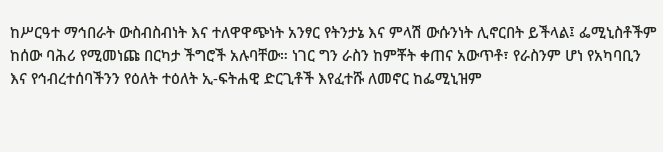ከሥርዓተ ማኅበራት ውስብስብነት እና ተለዋዋጭነት አንፃር የትንታኔ እና ምላሽ ውሱንነት ሊኖርበት ይችላል፤ ፌሚኒስቶችም ከሰው ባሕሪ የሚመነጩ በርካታ ችግሮች አሉባቸው። ነገር ግን ራስን ከምቾት ቀጠና አውጥቶ፣ የራስንም ሆነ የአካባቢን እና የኅብረተሰባችንን የዕለት ተዕለት ኢ-ፍትሐዊ ድርጊቶች እየፈተሹ ለመኖር ከፌሚኒዝም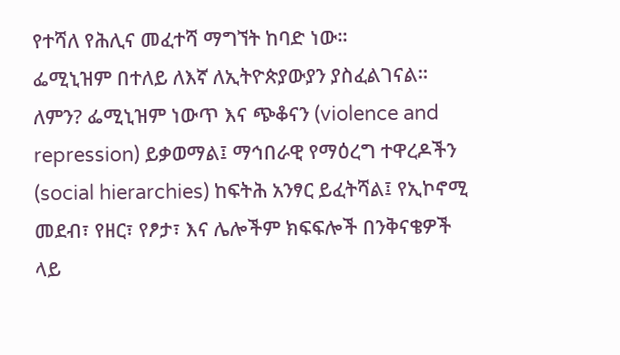የተሻለ የሕሊና መፈተሻ ማግኘት ከባድ ነው።
ፌሚኒዝም በተለይ ለእኛ ለኢትዮጵያውያን ያስፈልገናል። ለምን? ፌሚኒዝም ነውጥ እና ጭቆናን (violence and repression) ይቃወማል፤ ማኅበራዊ የማዕረግ ተዋረዶችን (social hierarchies) ከፍትሕ አንፃር ይፈትሻል፤ የኢኮኖሚ መደብ፣ የዘር፣ የፆታ፣ እና ሌሎችም ክፍፍሎች በንቅናቄዎች ላይ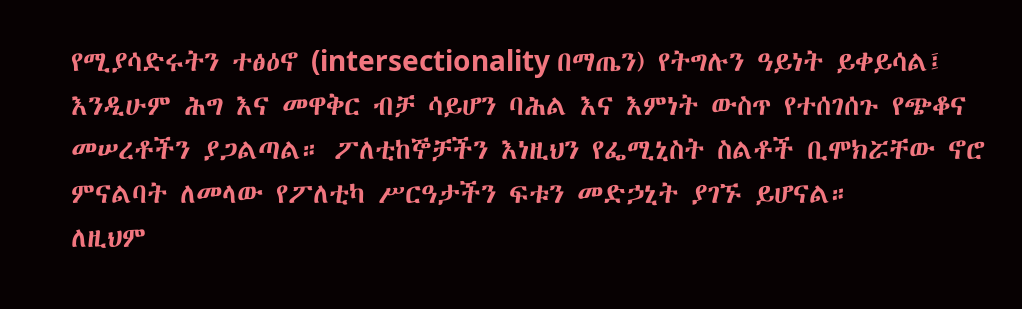የሚያሳድሩትን ተፅዕኖ (intersectionality በማጤን) የትግሉን ዓይነት ይቀይሳል፤ እንዲሁም ሕግ እና መዋቅር ብቻ ሳይሆን ባሕል እና እምነት ውስጥ የተሰገሰጉ የጭቆና መሠረቶችን ያጋልጣል። ፖለቲከኞቻችን እነዚህን የፌሚኒስት ስልቶች ቢሞክሯቸው ኖሮ ምናልባት ለመላው የፖለቲካ ሥርዓታችን ፍቱን መድኃኒት ያገኙ ይሆናል።
ለዚህም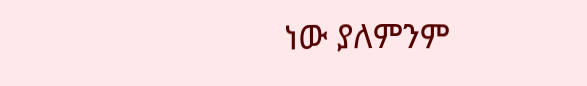ነው ያለምንም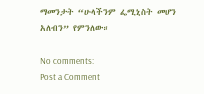ማመንታት “ሁላችንም ፌሚኒስት መሆን አለብን” የምንለው።

No comments:
Post a Comment